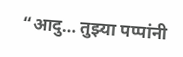“आदु… तुझ्या पप्पांनी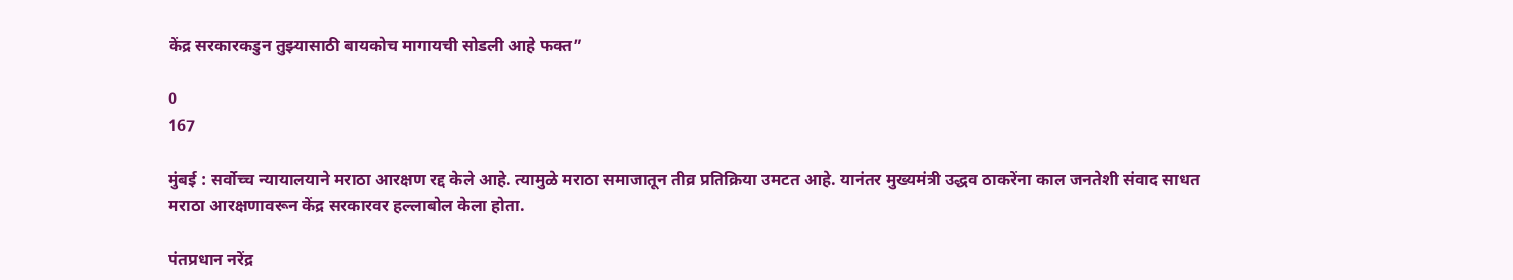केंद्र सरकारकडुन तुझ्यासाठी बायकोच मागायची सोडली आहे फक्त”

0
167

मुंबई : सर्वोच्च न्यायालयाने मराठा आरक्षण रद्द केले आहे. त्यामुळे मराठा समाजातून तीव्र प्रतिक्रिया उमटत आहे. यानंतर मुख्यमंत्री उद्धव ठाकरेंना काल जनतेशी संवाद साधत मराठा आरक्षणावरून केंद्र सरकारवर हल्लाबोल केला होता.

पंतप्रधान नरेंद्र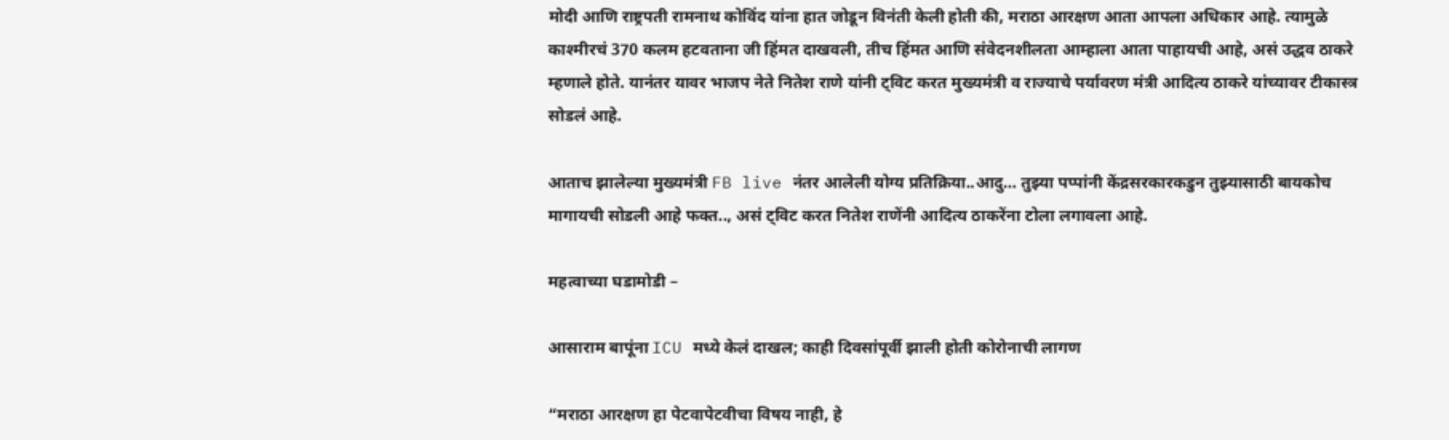मोदी आणि राष्ट्रपती रामनाथ कोविंद यांना हात जोडून विनंती केली होती की, मराठा आरक्षण आता आपला अधिकार आहे. त्यामुळे काश्मीरचं 370 कलम हटवताना जी हिंमत दाखवली, तीच हिंमत आणि संवेदनशीलता आम्हाला आता पाहायची आहे, असं उद्धव ठाकरे म्हणाले होते. यानंतर यावर भाजप नेते नितेश राणे यांनी ट्विट करत मुख्यमंत्री व राज्याचे पर्यावरण मंत्री आदित्य ठाकरे यांच्यावर टीकास्त्र सोडलं आहे.

आताच झालेल्या मुख्यमंत्री FB live नंतर आलेली योग्य प्रतिक्रिया..आदु… तुझ्या पप्पांनी केंद्रसरकारकडुन तुझ्यासाठी बायकोच मागायची सोडली आहे फक्त.., असं ट्विट करत नितेश राणेंनी आदित्य ठाकरेंना टोला लगावला आहे.

महत्वाच्या घडामोडी –

आसाराम बापूंना ICU मध्ये केलं दाखल; काही दिवसांपूर्वी झाली होती कोरोनाची लागण

“मराठा आरक्षण हा पेटवापेटवीचा विषय नाही, हे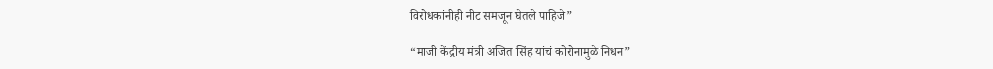विरोधकांनीही नीट समजून घेतले पाहिजे”

“माजी केंद्रीय मंत्री अजित सिंह यांचं कोरोनामुळे निधन”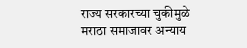राज्य सरकारच्या चुकीमुळे मराठा समाजावर अन्याय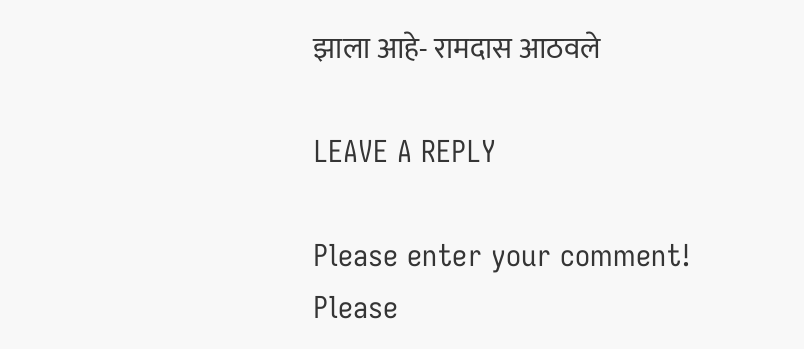झाला आहे- रामदास आठवले

LEAVE A REPLY

Please enter your comment!
Please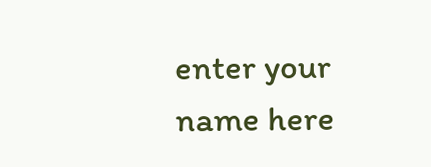enter your name here